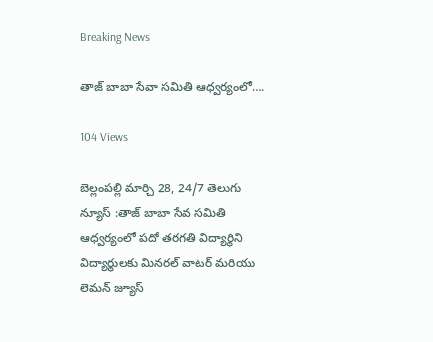Breaking News

తాజ్ బాబా సేవా సమితి ఆధ్వర్యంలో….

104 Views

బెల్లంపల్లి మార్చి 28, 24/7 తెలుగు న్యూస్ :తాజ్ బాబా సేవ సమితి ఆధ్వర్యంలో పదో తరగతి విద్యార్థిని విద్యార్థులకు మినరల్ వాటర్ మరియు లెమన్ జ్యూస్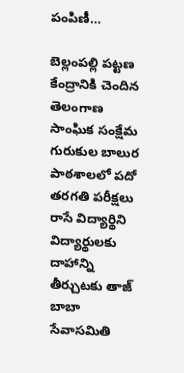పంపిణీ…

బెల్లంపల్లి పట్టణ కేంద్రానికి చెందిన తెలంగాణ సాంఘిక సంక్షేమ గురుకుల బాలుర పాఠశాలలో పదో తరగతి పరీక్షలు రాసే విద్యార్థిని విద్యార్థులకు దాహాన్ని తీర్చుటకు తాజ్ బాబా సేవాసమితి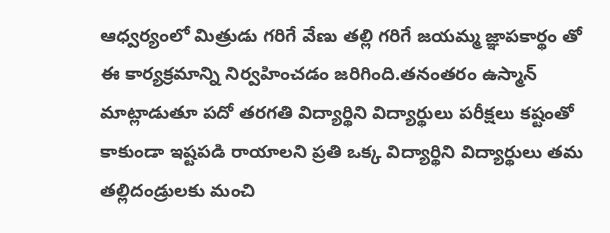ఆధ్వర్యంలో మిత్రుడు గరిగే వేణు తల్లి గరిగే జయమ్మ జ్ఞాపకార్థం తో ఈ కార్యక్రమాన్ని నిర్వహించడం జరిగింది.తనంతరం ఉస్మాన్ మాట్లాడుతూ పదో తరగతి విద్యార్థిని విద్యార్థులు పరీక్షలు కష్టంతో కాకుండా ఇష్టపడి రాయాలని ప్రతి ఒక్క విద్యార్థిని విద్యార్థులు తమ తల్లిదండ్రులకు మంచి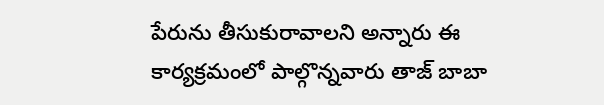పేరును తీసుకురావాలని అన్నారు ఈ కార్యక్రమంలో పాల్గొన్నవారు తాజ్ బాబా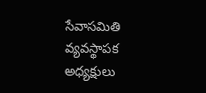సేవాసమితి వ్యవస్థాపక అధ్యక్షులు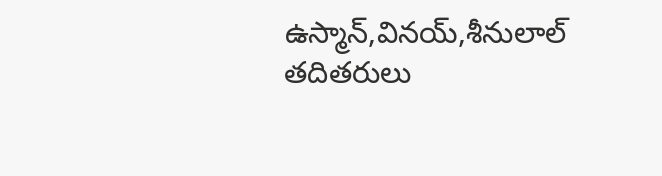ఉస్మాన్,వినయ్,శీనులాల్ తదితరులు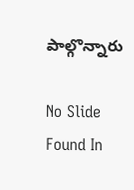పాల్గొన్నారు

No Slide Found In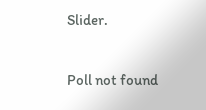Slider.

Poll not found